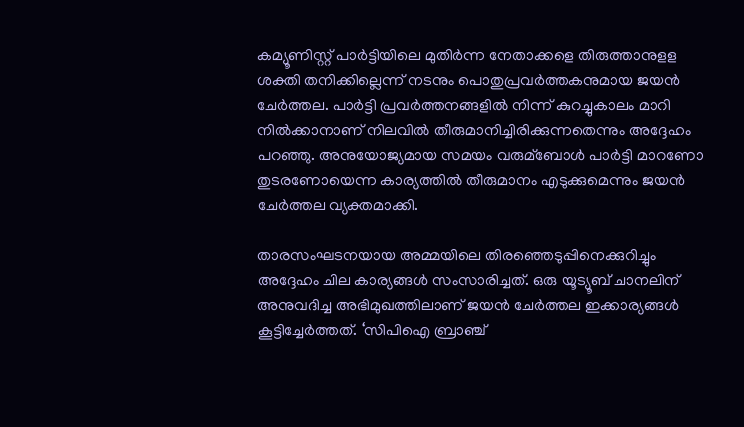കമ്യൂണിസ്റ്റ് പാർട്ടിയിലെ മുതിർന്ന നേതാക്കളെ തിരുത്താനുളള ശക്തി തനിക്കില്ലെന്ന് നടനും പൊതുപ്രവർത്തകനുമായ ജയൻ ചേർത്തല. പാർട്ടി പ്രവർത്തനങ്ങളില്‍ നിന്ന് കുറച്ചുകാലം മാറി നില്‍ക്കാനാണ് നിലവില്‍ തീരുമാനിച്ചിരിക്കുന്നതെന്നും അദ്ദേഹം പറഞ്ഞു. അനുയോജ്യമായ സമയം വരുമ്ബോള്‍ പാർട്ടി മാറണോ തുടരണോയെന്ന കാര്യത്തില്‍ തീരുമാനം എടുക്കുമെന്നും ജയൻ ചേർത്തല വ്യക്തമാക്കി.

താരസംഘടനയായ അമ്മയിലെ തിരഞ്ഞെടുപ്പിനെക്കുറിച്ചും അദ്ദേഹം ചില കാര്യങ്ങള്‍ സംസാരിച്ചത്. ഒരു യൂട്യൂബ് ചാനലിന് അനുവദിച്ച അഭിമുഖത്തിലാണ് ജയൻ ചേർത്തല ഇക്കാര്യങ്ങള്‍ കൂട്ടിച്ചേർത്തത്. ‘സിപിഐ ബ്രാഞ്ച്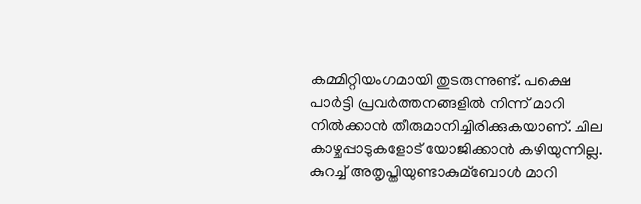കമ്മിറ്റിയംഗമായി തുടരുന്നുണ്ട്. പക്ഷെ പാർട്ടി പ്രവർത്തനങ്ങളില്‍ നിന്ന് മാറി നില്‍ക്കാൻ തീരുമാനിച്ചിരിക്കുകയാണ്. ചില കാഴ്ചപ്പാടുകളോട് യോജിക്കാൻ കഴിയുന്നില്ല. കുറച്ച്‌ അതൃപ്തിയുണ്ടാകുമ്ബോള്‍ മാറി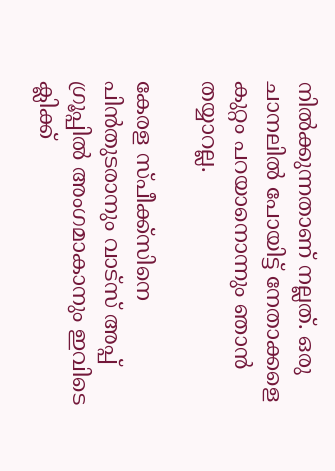നില്‍ക്കുന്നതാണ് നല്ലത്. ഒരു ചാനലില്‍ പോയിട്ട് നേതാക്കളെ കുറ്റം പറയാനൊന്നും ഞാൻ തയ്യാറല്ല.

കേരള സ്പീക്ക്സിനെ പിൻതുടരാനും വാട്സ് അപ്പ് ഗ്രൂപ്പിൽ അംഗമാകാനും ഇവിടെ ക്ലിക്ക്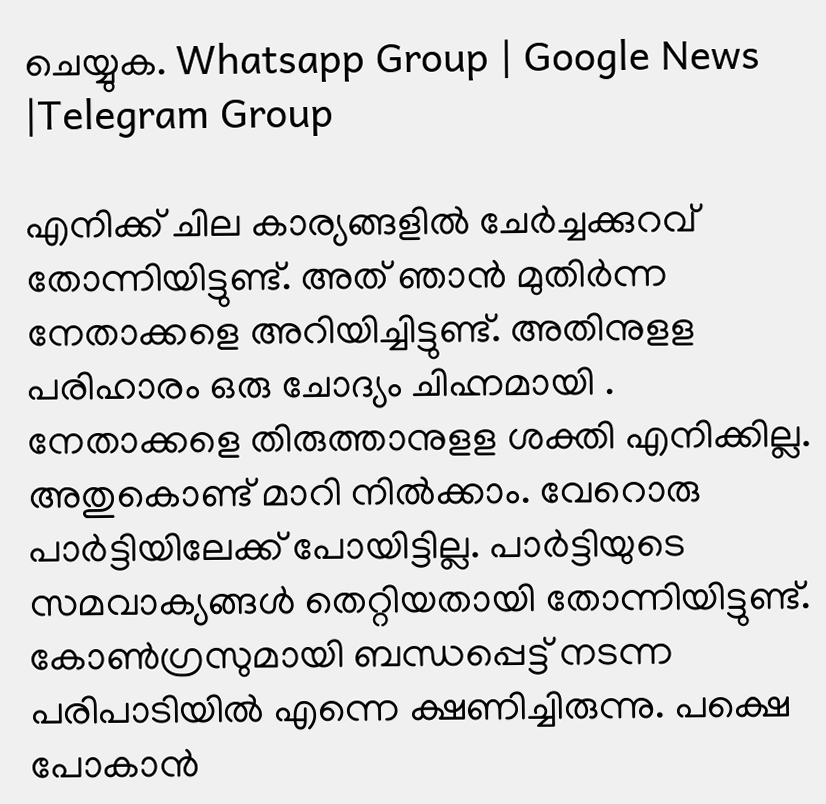ചെയ്യുക. Whatsapp Group | Google News |Telegram Group

എനിക്ക് ചില കാര്യങ്ങളില്‍ ചേർച്ചക്കുറവ് തോന്നിയിട്ടുണ്ട്. അത് ഞാൻ മുതിർന്ന നേതാക്കളെ അറിയിച്ചിട്ടുണ്ട്. അതിനുളള പരിഹാരം ഒരു ചോദ്യം ചിഹ്നമായി . നേതാക്കളെ തിരുത്താനുളള ശക്തി എനിക്കില്ല. അതുകൊണ്ട് മാറി നില്‍ക്കാം. വേറൊരു പാർട്ടിയിലേക്ക് പോയിട്ടില്ല. പാർട്ടിയുടെ സമവാക്യങ്ങള്‍ തെറ്റിയതായി തോന്നിയിട്ടുണ്ട്. കോണ്‍ഗ്രസുമായി ബന്ധപ്പെട്ട് നടന്ന പരിപാടിയില്‍ എന്നെ ക്ഷണിച്ചിരുന്നു. പക്ഷെ പോകാൻ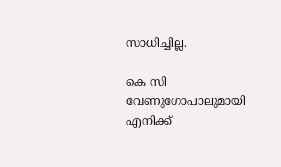സാധിച്ചില്ല.

കെ സി വേണുഗോപാലുമായി എനിക്ക്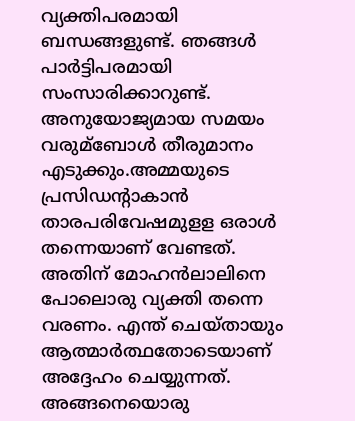വ്യക്തിപരമായി ബന്ധങ്ങളുണ്ട്. ഞങ്ങള്‍ പാർട്ടിപരമായി സംസാരിക്കാറുണ്ട്. അനുയോജ്യമായ സമയം വരുമ്ബോള്‍ തീരുമാനം എടുക്കും.അമ്മയുടെ പ്രസിഡന്റാകാൻ താരപരിവേഷമുളള ഒരാള്‍ തന്നെയാണ് വേണ്ടത്. അതിന് മോഹൻലാലിനെ പോലൊരു വ്യക്തി തന്നെ വരണം. എന്ത് ചെയ്തായും ആത്മാർത്ഥതോടെയാണ് അദ്ദേഹം ചെയ്യുന്നത്. അങ്ങനെയൊരു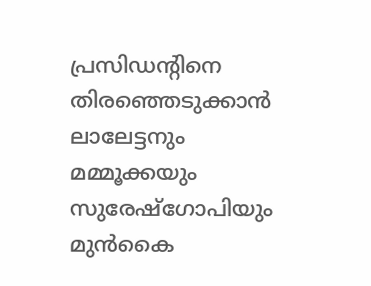പ്രസിഡന്റിനെ തിരഞ്ഞെടുക്കാൻ ലാലേട്ടനും മമ്മൂക്കയും സുരേഷ്‌ഗോപിയും മുൻകൈ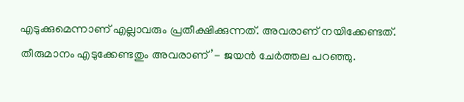എടുക്കുമെന്നാണ് എല്ലാവരും പ്രതീക്ഷിക്കുന്നത്. അവരാണ് നയിക്കേണ്ടത്. തീരുമാനം എടുക്കേണ്ടതും അവരാണ്’- ജയൻ ചേർത്തല പറഞ്ഞു.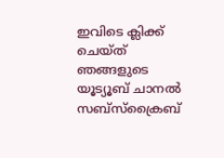ഇവിടെ ക്ലിക്ക് ചെയ്ത് ഞങ്ങളുടെ യൂട്യൂബ് ചാനൽ സബ്സ്ക്രൈബ്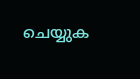ചെയ്യുക